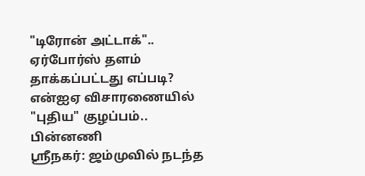"டிரோன் அட்டாக்".. ஏர்போர்ஸ் தளம் தாக்கப்பட்டது எப்படி? என்ஐஏ விசாரணையில் "புதிய" குழப்பம்.. பின்னணி
ஸ்ரீநகர்: ஜம்முவில் நடந்த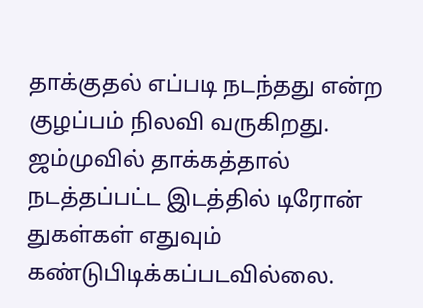தாக்குதல் எப்படி நடந்தது என்ற குழப்பம் நிலவி வருகிறது. ஜம்முவில் தாக்கத்தால் நடத்தப்பட்ட இடத்தில் டிரோன் துகள்கள் எதுவும் கண்டுபிடிக்கப்படவில்லை.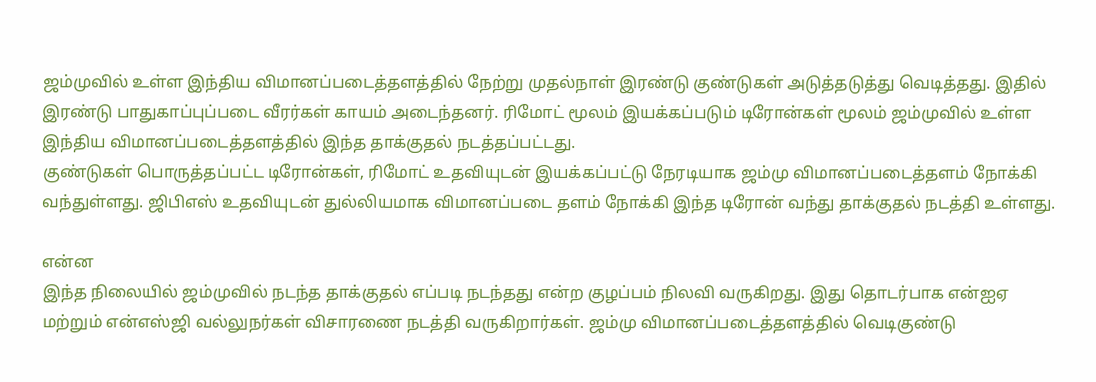ஜம்முவில் உள்ள இந்திய விமானப்படைத்தளத்தில் நேற்று முதல்நாள் இரண்டு குண்டுகள் அடுத்தடுத்து வெடித்தது. இதில் இரண்டு பாதுகாப்புப்படை வீரர்கள் காயம் அடைந்தனர். ரிமோட் மூலம் இயக்கப்படும் டிரோன்கள் மூலம் ஜம்முவில் உள்ள இந்திய விமானப்படைத்தளத்தில் இந்த தாக்குதல் நடத்தப்பட்டது.
குண்டுகள் பொருத்தப்பட்ட டிரோன்கள், ரிமோட் உதவியுடன் இயக்கப்பட்டு நேரடியாக ஜம்மு விமானப்படைத்தளம் நோக்கி வந்துள்ளது. ஜிபிஎஸ் உதவியுடன் துல்லியமாக விமானப்படை தளம் நோக்கி இந்த டிரோன் வந்து தாக்குதல் நடத்தி உள்ளது.

என்ன
இந்த நிலையில் ஜம்முவில் நடந்த தாக்குதல் எப்படி நடந்தது என்ற குழப்பம் நிலவி வருகிறது. இது தொடர்பாக என்ஐஏ மற்றும் என்எஸ்ஜி வல்லுநர்கள் விசாரணை நடத்தி வருகிறார்கள். ஜம்மு விமானப்படைத்தளத்தில் வெடிகுண்டு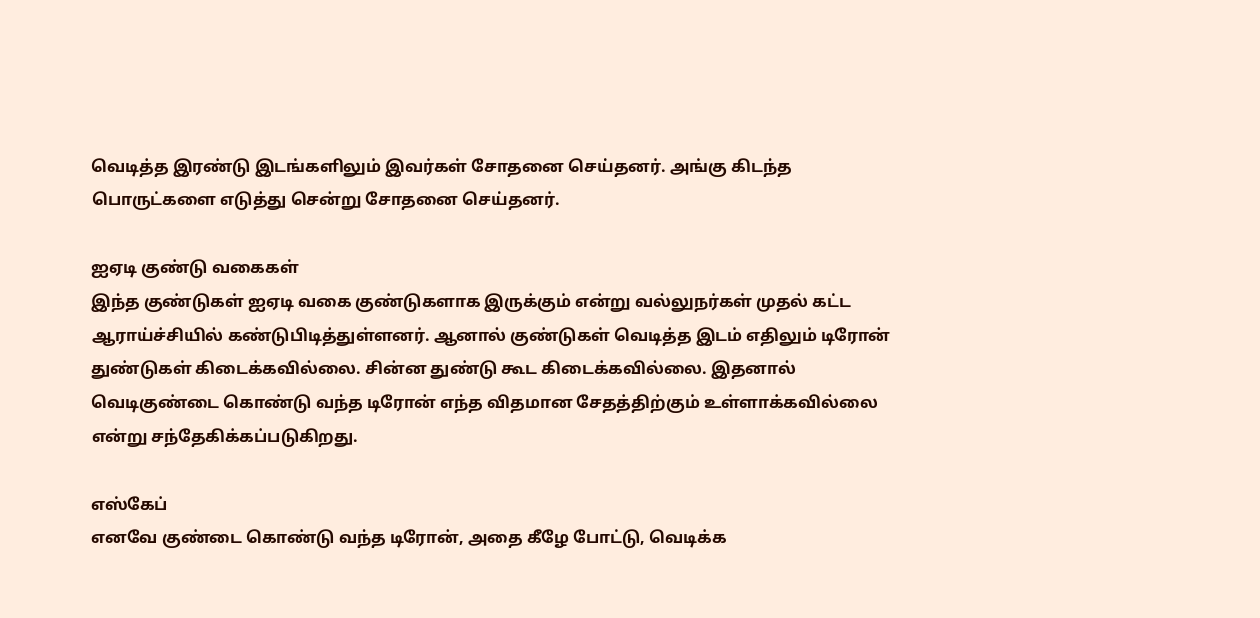வெடித்த இரண்டு இடங்களிலும் இவர்கள் சோதனை செய்தனர். அங்கு கிடந்த பொருட்களை எடுத்து சென்று சோதனை செய்தனர்.

ஐஏடி குண்டு வகைகள்
இந்த குண்டுகள் ஐஏடி வகை குண்டுகளாக இருக்கும் என்று வல்லுநர்கள் முதல் கட்ட ஆராய்ச்சியில் கண்டுபிடித்துள்ளனர். ஆனால் குண்டுகள் வெடித்த இடம் எதிலும் டிரோன் துண்டுகள் கிடைக்கவில்லை. சின்ன துண்டு கூட கிடைக்கவில்லை. இதனால் வெடிகுண்டை கொண்டு வந்த டிரோன் எந்த விதமான சேதத்திற்கும் உள்ளாக்கவில்லை என்று சந்தேகிக்கப்படுகிறது.

எஸ்கேப்
எனவே குண்டை கொண்டு வந்த டிரோன், அதை கீழே போட்டு, வெடிக்க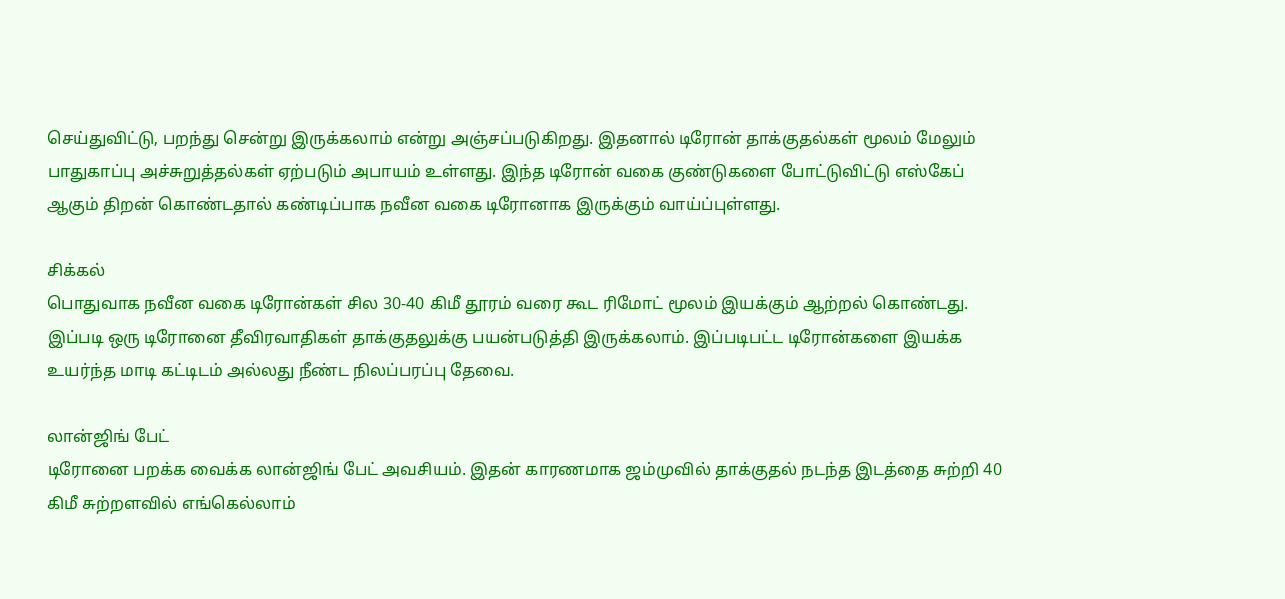செய்துவிட்டு, பறந்து சென்று இருக்கலாம் என்று அஞ்சப்படுகிறது. இதனால் டிரோன் தாக்குதல்கள் மூலம் மேலும் பாதுகாப்பு அச்சுறுத்தல்கள் ஏற்படும் அபாயம் உள்ளது. இந்த டிரோன் வகை குண்டுகளை போட்டுவிட்டு எஸ்கேப் ஆகும் திறன் கொண்டதால் கண்டிப்பாக நவீன வகை டிரோனாக இருக்கும் வாய்ப்புள்ளது.

சிக்கல்
பொதுவாக நவீன வகை டிரோன்கள் சில 30-40 கிமீ தூரம் வரை கூட ரிமோட் மூலம் இயக்கும் ஆற்றல் கொண்டது. இப்படி ஒரு டிரோனை தீவிரவாதிகள் தாக்குதலுக்கு பயன்படுத்தி இருக்கலாம். இப்படிபட்ட டிரோன்களை இயக்க உயர்ந்த மாடி கட்டிடம் அல்லது நீண்ட நிலப்பரப்பு தேவை.

லான்ஜிங் பேட்
டிரோனை பறக்க வைக்க லான்ஜிங் பேட் அவசியம். இதன் காரணமாக ஜம்முவில் தாக்குதல் நடந்த இடத்தை சுற்றி 40 கிமீ சுற்றளவில் எங்கெல்லாம்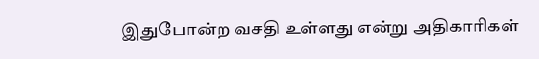இதுபோன்ற வசதி உள்ளது என்று அதிகாரிகள்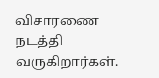விசாரணை நடத்தி வருகிறார்கள்.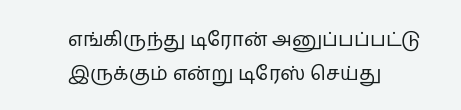எங்கிருந்து டிரோன் அனுப்பப்பட்டு இருக்கும் என்று டிரேஸ் செய்து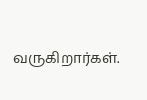வருகிறார்கள்.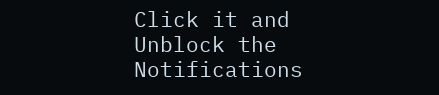Click it and Unblock the Notifications